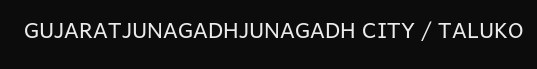GUJARATJUNAGADHJUNAGADH CITY / TALUKO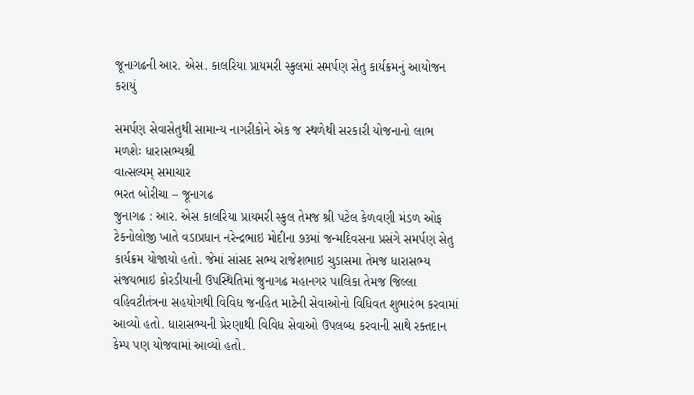જૂનાગઢની આર. એસ. કાલરિયા પ્રાયમરી સ્કુલમાં સમર્પણ સેતુ કાર્યક્રમનું આયોજન કરાયું

સમર્પણ સેવાસેતુથી સામાન્ય નાગરીકોને એક જ સ્થળેથી સરકારી યોજનાનો લાભ મળશેઃ ધારાસભ્યશ્રી
વાત્સલ્યમ્ સમાચાર
ભરત બોરીચા – જૂનાગઢ
જુનાગઢ : આર. એસ કાલરિયા પ્રાયમરી સ્કુલ તેમજ શ્રી પટેલ કેળવણી મંડળ ઓફ ટેકનોલોજી ખાતે વડાપ્રધાન નરેન્દ્રભાઇ મોદીના ૭૩માં જન્મદિવસના પ્રસંગે સમર્પણ સેતુ કાર્યક્રમ યોજાયો હતો. જેમાં સાંસદ સભ્ય રાજેશભાઇ ચુડાસમા તેમજ ધારાસભ્ય સંજયભાઇ કોરડીયાની ઉપસ્થિતિમાં જુનાગઢ મહાનગર પાલિકા તેમજ જિલ્લા વહિવટીતંત્રના સહયોગથી વિવિધ જનહિત માટેની સેવાઓનો વિધિવત શુભારંભ કરવામાં આવ્યો હતો. ધારાસભ્યની પ્રેરણાથી વિવિધ સેવાઓ ઉપલબ્ધ કરવાની સાથે રક્તદાન કેમ્પ પણ યોજવામાં આવ્યો હતો.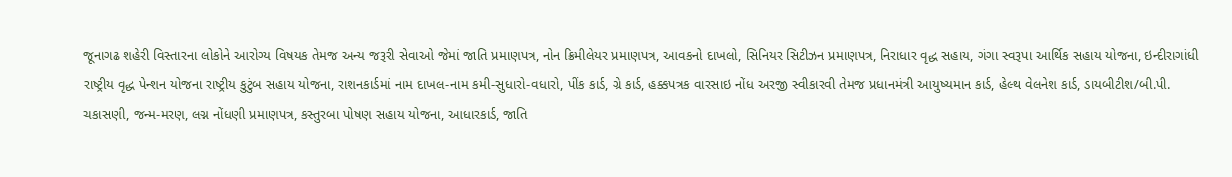જૂનાગઢ શહેરી વિસ્તારના લોકોને આરોગ્ય વિષયક તેમજ અન્ય જરૂરી સેવાઓ જેમાં જાતિ પ્રમાણપત્ર, નોન ક્રિમીલેયર પ્રમાણપત્ર, આવકનો દાખલો, સિનિયર સિટીઝન પ્રમાણપત્ર, નિરાધાર વૃદ્ધ સહાય, ગંગા સ્વરૂપા આર્થિક સહાય યોજના, ઇન્દીરાગાંધી રાષ્ટ્રીય વૃદ્ધ પેન્શન યોજના રાષ્ટ્રીય કુટુંબ સહાય યોજના, રાશનકાર્ડમાં નામ દાખલ-નામ કમી-સુધારો-વધારો, પીંક કાર્ડ, ગ્રે કાર્ડ, હક્કપત્રક વારસાઇ નોંધ અરજી સ્વીકારવી તેમજ પ્રધાનમંત્રી આયુષ્યમાન કાર્ડ, હેલ્થ વેલનેશ કાર્ડ, ડાયબીટીશ/બી.પી. ચકાસણી, જન્મ-મરણ, લગ્ન નોંધણી પ્રમાણપત્ર, કસ્તુરબા પોષણ સહાય યોજના, આધારકાર્ડ, જાતિ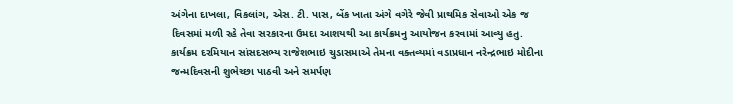અંગેના દાખલા, વિકલાંગ, એસ. ટી. પાસ, બેંક ખાતા અંગે વગેરે જેવી પ્રાથમિક સેવાઓ એક જ દિવસમાં મળી રહે તેવા સરકારના ઉમદા આશયથી આ કાર્યક્રમનુ આયોજન કરવામાં આવ્યુ હતુ.
કાર્યક્રમ દરમિયાન સાંસદસભ્ય રાજેશભાઇ ચુડાસમાએ તેમના વક્તવ્યમાં વડાપ્રધાન નરેન્દ્રભાઇ મોદીના જન્મદિવસની શુભેચ્છા પાઠવી અને સમર્પણ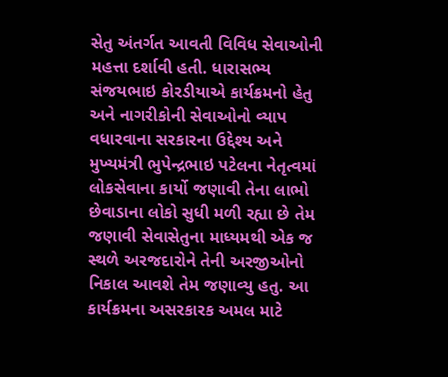સેતુ અંતર્ગત આવતી વિવિધ સેવાઓની મહત્તા દર્શાવી હતી. ધારાસભ્ય સંજયભાઇ કોરડીયાએ કાર્યક્રમનો હેતુ અને નાગરીકોની સેવાઓનો વ્યાપ વધારવાના સરકારના ઉદ્દેશ્ય અને મુખ્યમંત્રી ભુપેન્દ્રભાઇ પટેલના નેતૃત્વમાં લોકસેવાના કાર્યો જણાવી તેના લાભો છેવાડાના લોકો સુધી મળી રહ્યા છે તેમ જણાવી સેવાસેતુના માધ્યમથી એક જ સ્થળે અરજદારોને તેની અરજીઓનો નિકાલ આવશે તેમ જણાવ્યુ હતુ. આ કાર્યક્રમના અસરકારક અમલ માટે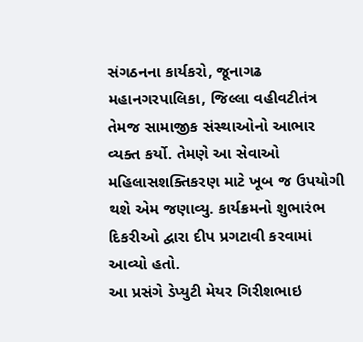સંગઠનના કાર્યકરો, જૂનાગઢ મહાનગરપાલિકા, જિલ્લા વહીવટીતંત્ર તેમજ સામાજીક સંસ્થાઓનો આભાર વ્યક્ત કર્યો. તેમણે આ સેવાઓ મહિલાસશક્તિકરણ માટે ખૂબ જ ઉપયોગી થશે એમ જણાવ્યુ. કાર્યક્રમનો શુભારંભ દિકરીઓ દ્વારા દીપ પ્રગટાવી કરવામાં આવ્યો હતો.
આ પ્રસંગે ડેપ્યુટી મેયર ગિરીશભાઇ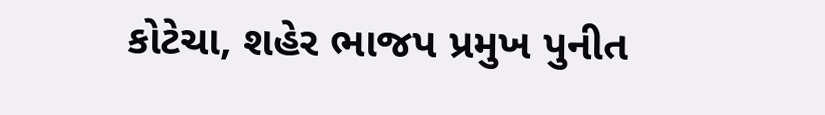કોટેચા, શહેર ભાજપ પ્રમુખ પુનીત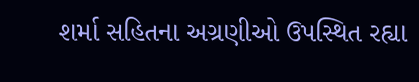શર્મા સહિતના અગ્રણીઓ ઉપસ્થિત રહ્યા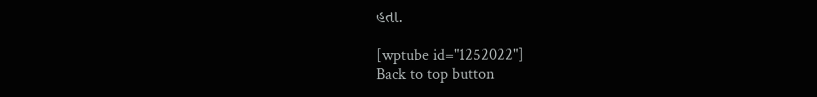હતા.

[wptube id="1252022"]
Back to top button